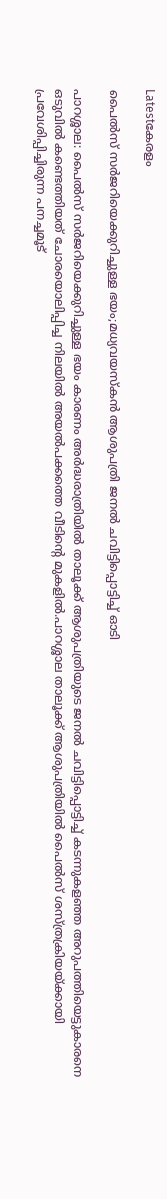Latestകേരളം

പൈല്‍സ് സർജറിയെക്കുറിച്ചുള്ള ഭയം;മധ്യവയസ്കൻ ആശുപത്രി ജനല്‍ ചവിട്ടിപ്പൊട്ടിച്ച്‌ ഓടി

പാറശ്ശാല: പൈല്‍സ് സർജറിയെക്കുറിച്ചുള്ള ഭയം കാരണം അർദ്ധരാത്രിയില്‍ താലൂക്ക് ആശുപത്രിയുടെ ജനല്‍ ചവിട്ടിപ്പൊട്ടിച്ച്‌ കടന്നുകളഞ്ഞ അറുപത്തിയെട്ടുകാരനെ ഒടുവില്‍ കണ്ടെത്തിയത് ചോരയൊലിപ്പിച്ച നിലയില്‍ അയല്‍പക്കത്തെ വീടിന്റെ മുകളില്‍.പാറശ്ശാല താലൂക്ക് ആശുപത്രിയില്‍ പൈല്‍സ് ശസ്ത്രക്രിയയ്ക്കായി പ്രവേശിപ്പിച്ചിരുന്ന പനച്ചമൂട്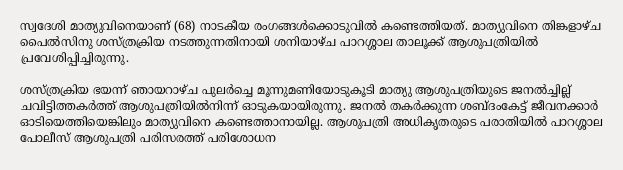സ്വദേശി മാത്യുവിനെയാണ് (68) നാടകീയ രംഗങ്ങള്‍ക്കൊടുവില്‍ കണ്ടെത്തിയത്. മാത്യുവിനെ തിങ്കളാഴ്ച പൈല്‍സിനു ശസ്ത്രക്രിയ നടത്തുന്നതിനായി ശനിയാഴ്ച പാറശ്ശാല താലൂക്ക് ആശുപത്രിയില്‍ പ്രവേശിപ്പിച്ചിരുന്നു.

ശസ്ത്രക്രിയ ഭയന്ന് ഞായറാഴ്ച പുലർച്ചെ മൂന്നുമണിയോടുകൂടി മാത്യു ആശുപത്രിയുടെ ജനല്‍ച്ചില്ല് ചവിട്ടിത്തകർത്ത് ആശുപത്രിയില്‍നിന്ന് ഓടുകയായിരുന്നു. ജനല്‍ തകർക്കുന്ന ശബ്ദംകേട്ട് ജീവനക്കാർ ഓടിയെത്തിയെങ്കിലും മാത്യുവിനെ കണ്ടെത്താനായില്ല. ആശുപത്രി അധികൃതരുടെ പരാതിയില്‍ പാറശ്ശാല പോലീസ് ആശുപത്രി പരിസരത്ത് പരിശോധന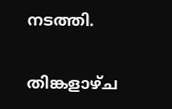നടത്തി.

തിങ്കളാഴ്ച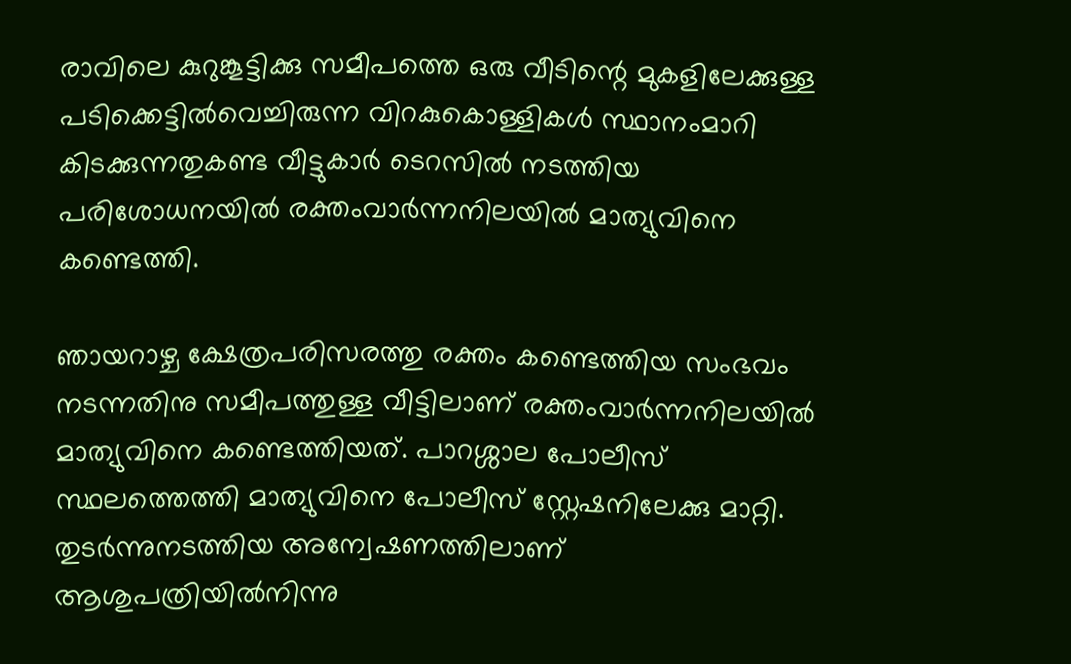രാവിലെ കുറുങ്കൂട്ടിക്കു സമീപത്തെ ഒരു വീടിന്റെ മുകളിലേക്കുള്ള പടിക്കെട്ടില്‍വെച്ചിരുന്ന വിറകുകൊള്ളികള്‍ സ്ഥാനംമാറി കിടക്കുന്നതുകണ്ട വീട്ടുകാർ ടെറസില്‍ നടത്തിയ പരിശോധനയില്‍ രക്തംവാർന്നനിലയില്‍ മാത്യുവിനെ കണ്ടെത്തി.

ഞായറാഴ്ച ക്ഷേത്രപരിസരത്തു രക്തം കണ്ടെത്തിയ സംഭവം നടന്നതിനു സമീപത്തുള്ള വീട്ടിലാണ് രക്തംവാർന്നനിലയില്‍ മാത്യുവിനെ കണ്ടെത്തിയത്. പാറശ്ശാല പോലീസ് സ്ഥലത്തെത്തി മാത്യുവിനെ പോലീസ് സ്റ്റേഷനിലേക്കു മാറ്റി. തുടർന്നുനടത്തിയ അന്വേഷണത്തിലാണ് ആശുപത്രിയില്‍നിന്നു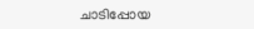ചാടിപ്പോയ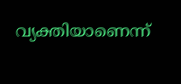വ്യക്തിയാണെന്ന്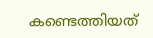കണ്ടെത്തിയത്